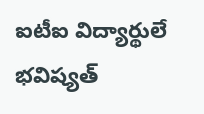ఐటీఐ విద్యార్థులే భవిష్యత్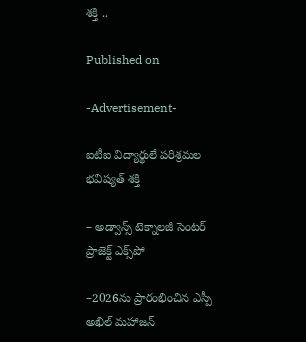శక్తి ..

Published on

-Advertisement-

ఐటీఐ విద్యార్థులే పరిశ్రమల భవిష్యత్ శక్తి

– అడ్వాన్స్ టెక్నాలజీ సెంటర్ ప్రాజెక్ట్ ఎక్స్‌పో

–2026ను ప్రారంభించిన ఎస్పీ అఖిల్ మహాజన్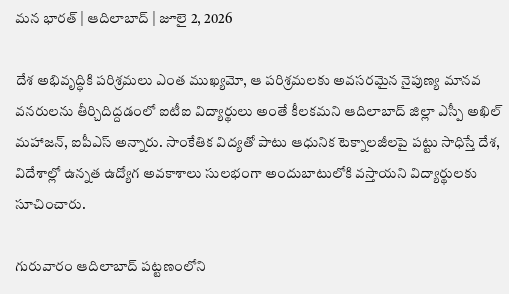మన భారత్ | ఆదిలాబాద్ | జూలై 2, 2026

దేశ అభివృద్ధికి పరిశ్రమలు ఎంత ముఖ్యమో, ఆ పరిశ్రమలకు అవసరమైన నైపుణ్య మానవ వనరులను తీర్చిదిద్దడంలో ఐటీఐ విద్యార్థులు అంతే కీలకమని ఆదిలాబాద్ జిల్లా ఎస్పీ అఖిల్ మహాజన్, ఐపీఎస్ అన్నారు. సాంకేతిక విద్యతో పాటు ఆధునిక టెక్నాలజీలపై పట్టు సాధిస్తే దేశ, విదేశాల్లో ఉన్నత ఉద్యోగ అవకాశాలు సులభంగా అందుబాటులోకి వస్తాయని విద్యార్థులకు సూచించారు.

గురువారం ఆదిలాబాద్ పట్టణంలోని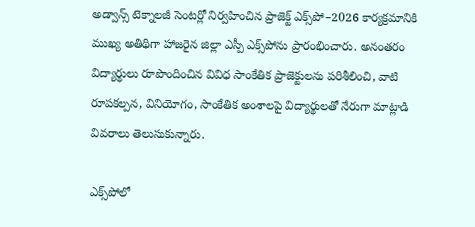అడ్వాన్స్ టెక్నాలజీ సెంటర్లో నిర్వహించిన ప్రాజెక్ట్ ఎక్స్‌పో–2026 కార్యక్రమానికి ముఖ్య అతిథిగా హాజరైన జిల్లా ఎస్పీ ఎక్స్‌పోను ప్రారంభించారు. అనంతరం విద్యార్థులు రూపొందించిన వివిధ సాంకేతిక ప్రాజెక్టులను పరిశీలించి, వాటి రూపకల్పన, వినియోగం, సాంకేతిక అంశాలపై విద్యార్థులతో నేరుగా మాట్లాడి వివరాలు తెలుసుకున్నారు.

ఎక్స్‌పోలో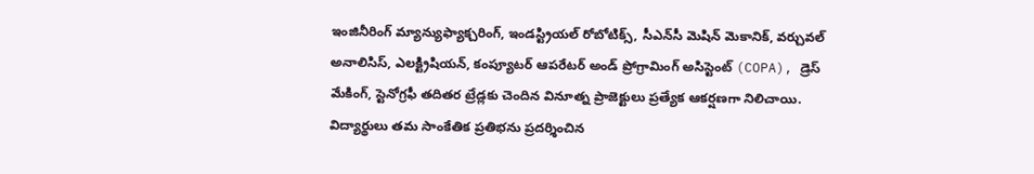ఇంజినీరింగ్ మ్యాన్యుఫ్యాక్చరింగ్, ఇండస్ట్రియల్ రోబోటిక్స్, సీఎన్‌సీ మెషిన్ మెకానిక్, వర్చువల్ అనాలిసిస్, ఎలక్ట్రిషియన్, కంప్యూటర్ ఆపరేటర్ అండ్ ప్రోగ్రామింగ్ అసిస్టెంట్ (COPA), డ్రెస్ మేకింగ్, స్టెనోగ్రఫీ తదితర ట్రేడ్లకు చెందిన వినూత్న ప్రాజెక్టులు ప్రత్యేక ఆకర్షణగా నిలిచాయి. విద్యార్థులు తమ సాంకేతిక ప్రతిభను ప్రదర్శించిన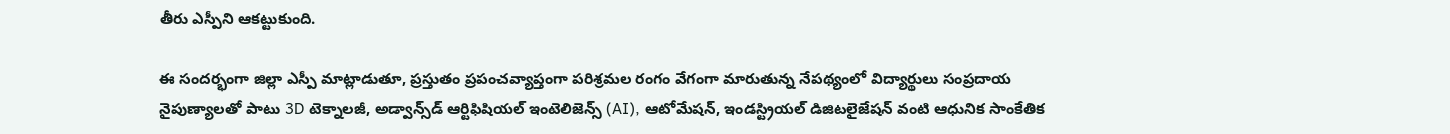తీరు ఎస్పీని ఆకట్టుకుంది.

ఈ సందర్భంగా జిల్లా ఎస్పీ మాట్లాడుతూ, ప్రస్తుతం ప్రపంచవ్యాప్తంగా పరిశ్రమల రంగం వేగంగా మారుతున్న నేపథ్యంలో విద్యార్థులు సంప్రదాయ నైపుణ్యాలతో పాటు 3D టెక్నాలజీ, అడ్వాన్స్‌డ్ ఆర్టిఫిషియల్ ఇంటెలిజెన్స్ (AI), ఆటోమేషన్, ఇండస్ట్రియల్ డిజిటలైజేషన్ వంటి ఆధునిక సాంకేతిక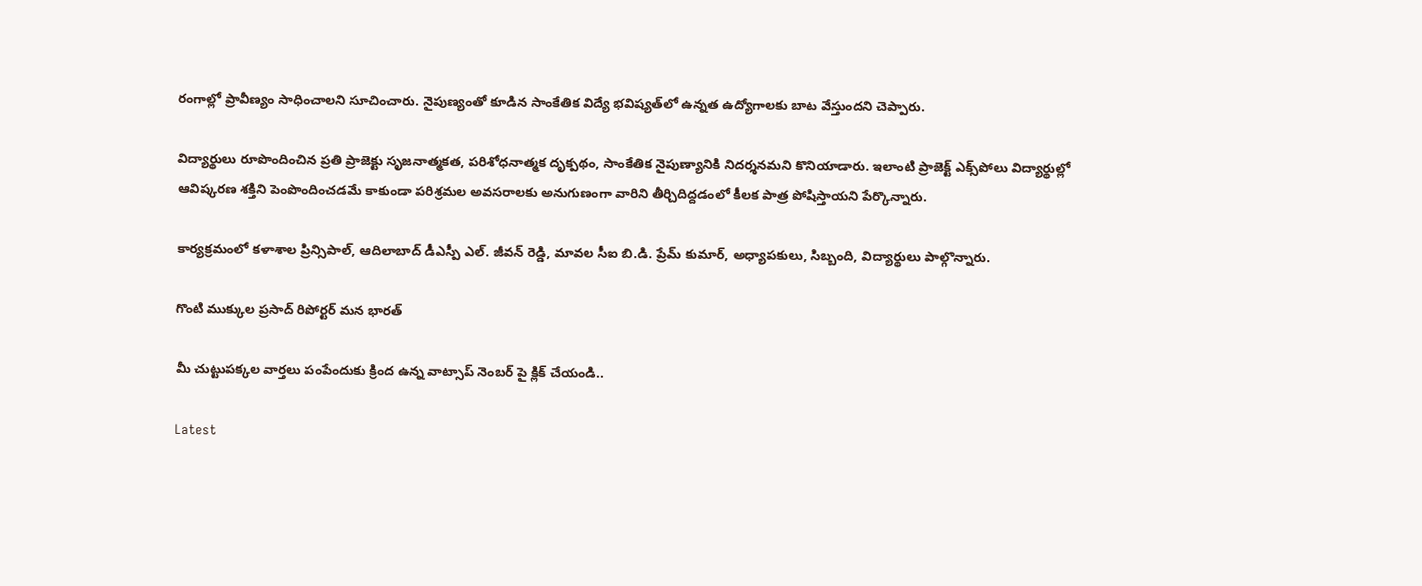రంగాల్లో ప్రావీణ్యం సాధించాలని సూచించారు. నైపుణ్యంతో కూడిన సాంకేతిక విద్యే భవిష్యత్‌లో ఉన్నత ఉద్యోగాలకు బాట వేస్తుందని చెప్పారు.

విద్యార్థులు రూపొందించిన ప్రతి ప్రాజెక్టు సృజనాత్మకత, పరిశోధనాత్మక దృక్పథం, సాంకేతిక నైపుణ్యానికి నిదర్శనమని కొనియాడారు. ఇలాంటి ప్రాజెక్ట్ ఎక్స్‌పోలు విద్యార్థుల్లో ఆవిష్కరణ శక్తిని పెంపొందించడమే కాకుండా పరిశ్రమల అవసరాలకు అనుగుణంగా వారిని తీర్చిదిద్దడంలో కీలక పాత్ర పోషిస్తాయని పేర్కొన్నారు.

కార్యక్రమంలో కళాశాల ప్రిన్సిపాల్, ఆదిలాబాద్ డీఎస్పీ ఎల్. జీవన్ రెడ్డి, మావల సీఐ బి.డి. ప్రేమ్ కుమార్, అధ్యాపకులు, సిబ్బంది, విద్యార్థులు పాల్గొన్నారు.

గొంటి ముక్కుల ప్రసాద్ రిపోర్టర్ మన భారత్

మీ చుట్టుపక్కల వార్తలు పంపేందుకు క్రింద ఉన్న వాట్సాప్ నెంబర్ పై క్లిక్ చేయండి..

Latest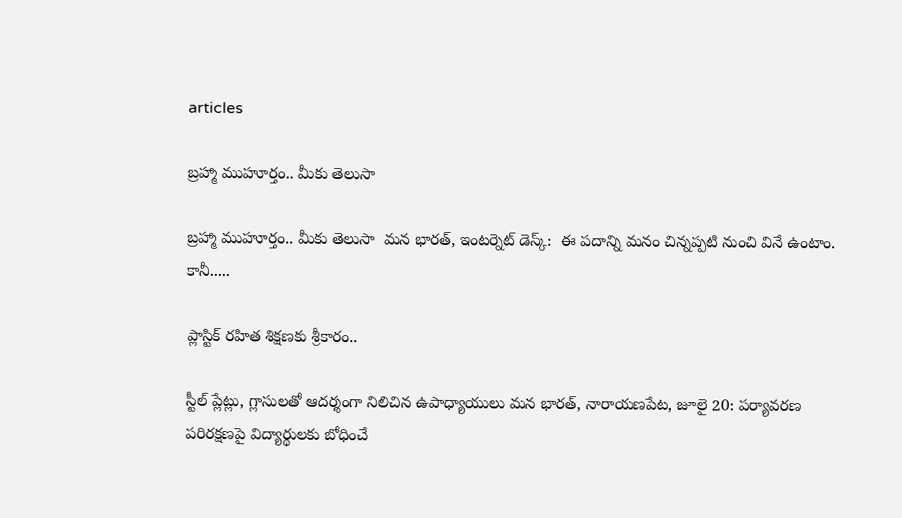articles

బ్రహ్మా ముహూర్తం.. మీకు తెలుసా

బ్రహ్మా ముహూర్తం.. మీకు తెలుసా  మన భారత్, ఇంటర్నెట్ డెస్క్:  ఈ పదాన్ని మనం చిన్నప్పటి నుంచి వినే ఉంటాం. కానీ.....

ప్లాస్టిక్ రహిత శిక్షణకు శ్రీకారం..

స్టీల్ ప్లేట్లు, గ్లాసులతో ఆదర్శంగా నిలిచిన ఉపాధ్యాయులు మన భారత్, నారాయణపేట, జూలై 20: పర్యావరణ పరిరక్షణపై విద్యార్థులకు బోధించే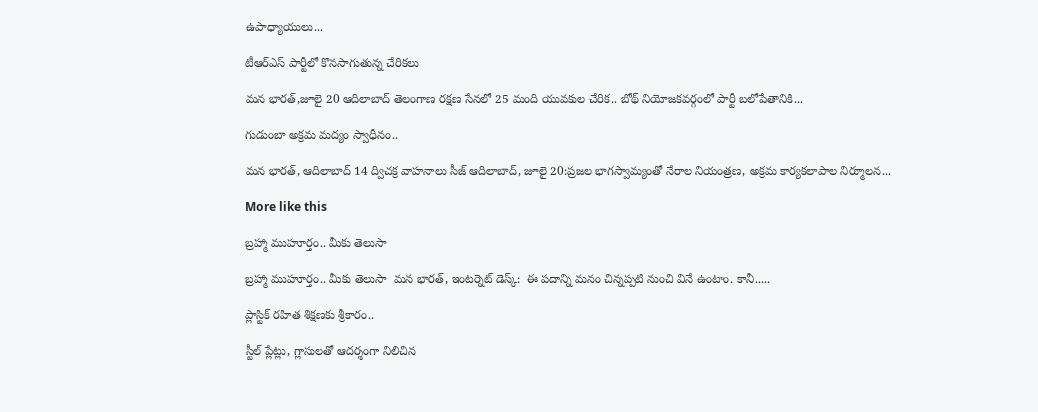ఉపాధ్యాయులు...

టీఆర్ఎస్ పార్టీలో కొనసాగుతున్న చేరికలు

మన భారత్,జూలై 20 ఆదిలాబాద్ తెలంగాణ రక్షణ సేనలో 25 మంది యువకుల చేరిక.. బోథ్ నియోజకవర్గంలో పార్టీ బలోపేతానికి...

గుడుంబా అక్రమ మద్యం స్వాధీనం..

మన భారత్, ఆదిలాబాద్ 14 ద్విచక్ర వాహనాలు సీజ్ ఆదిలాబాద్, జూలై 20:ప్రజల భాగస్వామ్యంతో నేరాల నియంత్రణ, అక్రమ కార్యకలాపాల నిర్మూలన...

More like this

బ్రహ్మా ముహూర్తం.. మీకు తెలుసా

బ్రహ్మా ముహూర్తం.. మీకు తెలుసా  మన భారత్, ఇంటర్నెట్ డెస్క్:  ఈ పదాన్ని మనం చిన్నప్పటి నుంచి వినే ఉంటాం. కానీ.....

ప్లాస్టిక్ రహిత శిక్షణకు శ్రీకారం..

స్టీల్ ప్లేట్లు, గ్లాసులతో ఆదర్శంగా నిలిచిన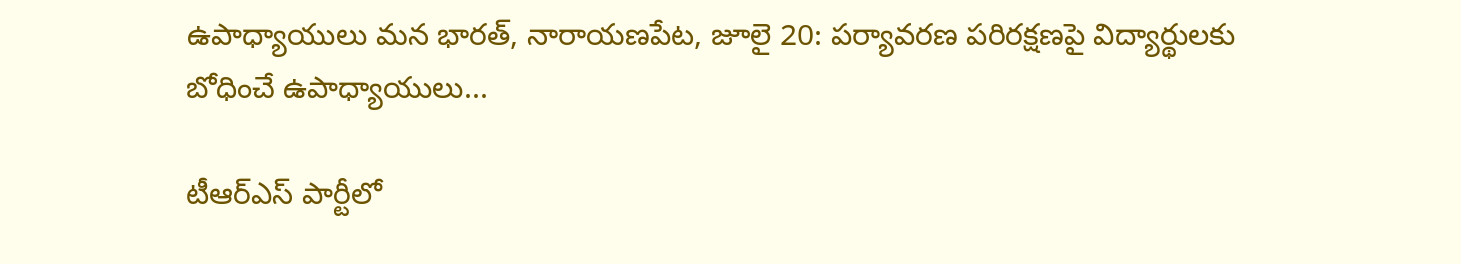ఉపాధ్యాయులు మన భారత్, నారాయణపేట, జూలై 20: పర్యావరణ పరిరక్షణపై విద్యార్థులకు బోధించే ఉపాధ్యాయులు...

టీఆర్ఎస్ పార్టీలో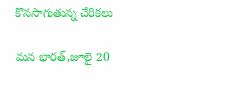కొనసాగుతున్న చేరికలు

మన భారత్,జూలై 20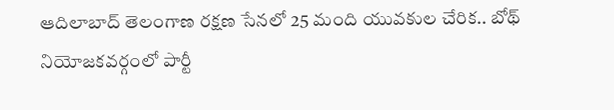ఆదిలాబాద్ తెలంగాణ రక్షణ సేనలో 25 మంది యువకుల చేరిక.. బోథ్ నియోజకవర్గంలో పార్టీ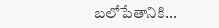బలోపేతానికి...